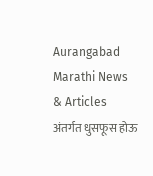Aurangabad Marathi News & Articles
अंतर्गत धुसफूस होऊ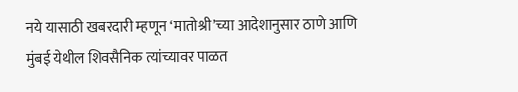नये यासाठी खबरदारी म्हणून ‘मातोश्री’च्या आदेशानुसार ठाणे आणि मुंबई येथील शिवसैनिक त्यांच्यावर पाळत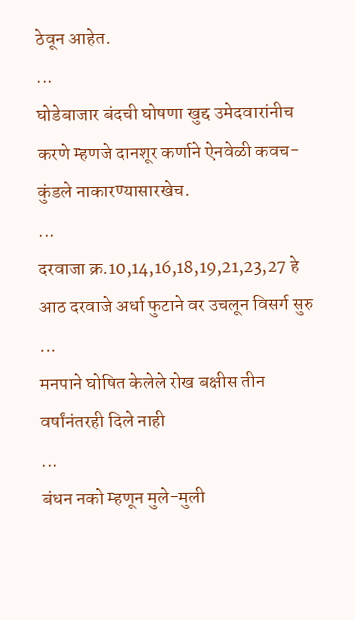ठेवून आहेत.
...
घोडेबाजार बंदची घोषणा खुद्द उमेदवारांनीच करणे म्हणजे दानशूर कर्णाने ऐनवेळी कवच-कुंडले नाकारण्यासारखेच.
...
दरवाजा क्र.10,14,16,18,19,21,23,27 हे आठ दरवाजे अर्धा फुटाने वर उचलून विसर्ग सुरु
...
मनपाने घोषित केलेले रोख बक्षीस तीन वर्षांनंतरही दिले नाही
...
बंधन नको म्हणून मुले-मुली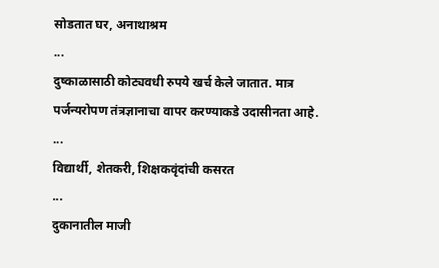सोडतात घर, अनाथाश्रम
...
दुष्काळासाठी कोट्यवधी रुपये खर्च केले जातात. मात्र पर्जन्यरोपण तंत्रज्ञानाचा वापर करण्याकडे उदासीनता आहे.
...
विद्यार्थी, शेतकरी, शिक्षकवृंदांची कसरत
...
दुकानातील माजी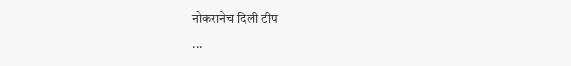नोकरानेच दिली टीप
...